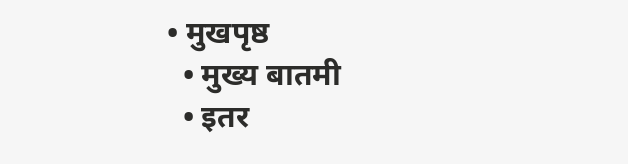• मुखपृष्ठ
  • मुख्य बातमी
  • इतर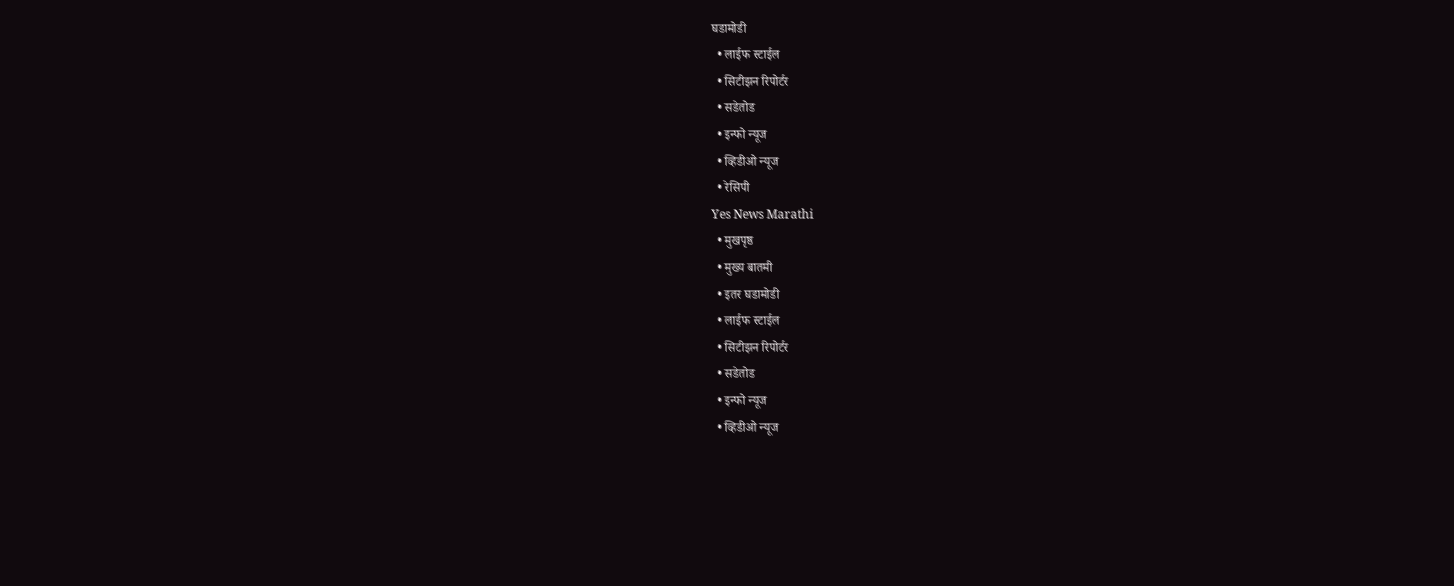घडामोडी
  • लाईफ स्टाईल
  • सिटीझन रिपोर्टर
  • सडेतोड
  • इन्फो न्यूज
  • व्हिडीओ न्यूज
  • रेसिपी
Yes News Marathi
  • मुखपृष्ठ
  • मुख्य बातमी
  • इतर घडामोडी
  • लाईफ स्टाईल
  • सिटीझन रिपोर्टर
  • सडेतोड
  • इन्फो न्यूज
  • व्हिडीओ न्यूज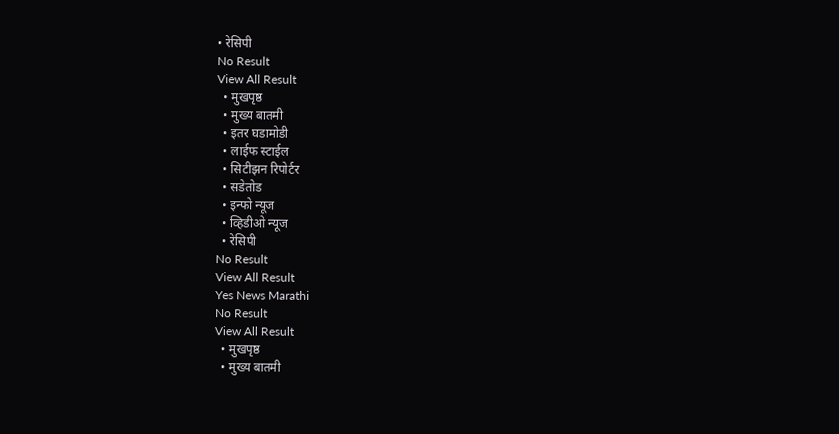• रेसिपी
No Result
View All Result
  • मुखपृष्ठ
  • मुख्य बातमी
  • इतर घडामोडी
  • लाईफ स्टाईल
  • सिटीझन रिपोर्टर
  • सडेतोड
  • इन्फो न्यूज
  • व्हिडीओ न्यूज
  • रेसिपी
No Result
View All Result
Yes News Marathi
No Result
View All Result
  • मुखपृष्ठ
  • मुख्य बातमी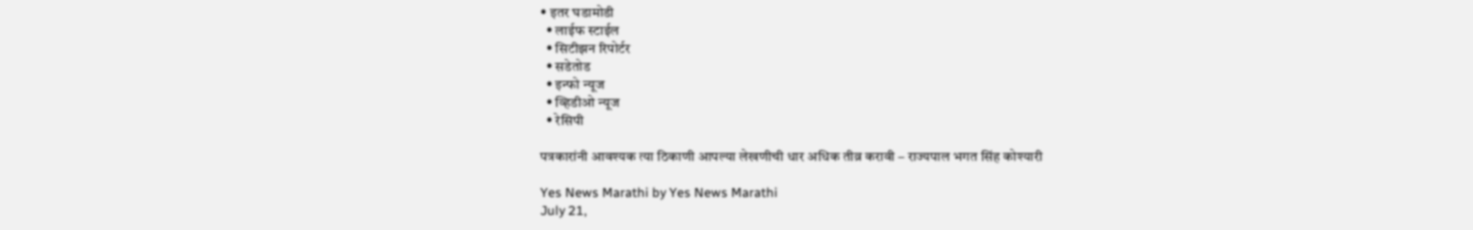• इतर घडामोडी
  • लाईफ स्टाईल
  • सिटीझन रिपोर्टर
  • सडेतोड
  • इन्फो न्यूज
  • व्हिडीओ न्यूज
  • रेसिपी

पत्रकारांनी आवश्यक त्या ठिकाणी आपल्या लेखणीची धार अधिक तीव्र करावी – राज्यपाल भगत सिंह कोश्यारी

Yes News Marathi by Yes News Marathi
July 21,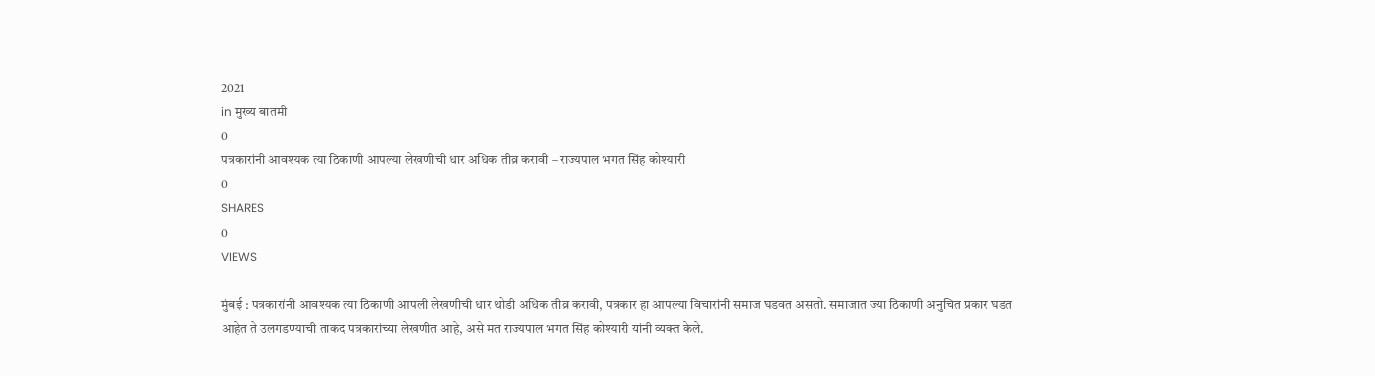2021
in मुख्य बातमी
0
पत्रकारांनी आवश्यक त्या ठिकाणी आपल्या लेखणीची धार अधिक तीव्र करावी – राज्यपाल भगत सिंह कोश्यारी
0
SHARES
0
VIEWS

मुंबई : पत्रकारांनी आवश्यक त्या ठिकाणी आपली लेखणीची धार थोडी अधिक तीव्र करावी, पत्रकार हा आपल्या विचारांनी समाज घडवत असतो. समाजात ज्या ठिकाणी अनुचित प्रकार घडत आहेत ते उलगडण्याची ताकद पत्रकारांच्या लेखणीत आहे, असे मत राज्यपाल भगत सिंह कोश्यारी यांनी व्यक्त केले.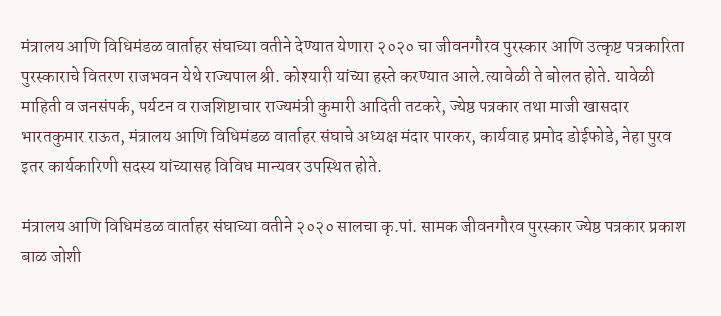मंत्रालय आणि विधिमंडळ वार्ताहर संघाच्या वतीने देण्यात येणारा २०२० चा जीवनगौरव पुरस्कार आणि उत्कृष्ट पत्रकारिता पुरस्काराचे वितरण राजभवन येथे राज्यपाल श्री. कोश्यारी यांच्या हस्ते करण्यात आले.त्यावेळी ते बोलत होते. यावेळी माहिती व जनसंपर्क, पर्यटन व राजशिष्टाचार राज्यमंत्री कुमारी आदिती तटकरे, ज्येष्ठ पत्रकार तथा माजी खासदार भारतकुमार राऊत, मंत्रालय आणि विधिमंडळ वार्ताहर संघाचे अध्यक्ष मंदार पारकर, कार्यवाह प्रमोद डोईफोडे, नेहा पुरव इतर कार्यकारिणी सदस्य यांच्यासह विविध मान्यवर उपस्थित होते.

मंत्रालय आणि विधिमंडळ वार्ताहर संघाच्या वतीने २०२० सालचा कृ.पां. सामक जीवनगौरव पुरस्कार ज्येष्ठ पत्रकार प्रकाश बाळ जोशी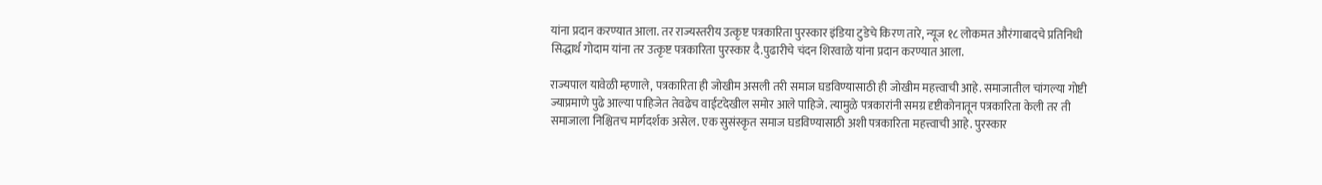यांना प्रदान करण्यात आला. तर राज्यस्तरीय उत्कृष्ट पत्रकारिता पुरस्कार इंडिया टुडेचे किरण तारे, न्यूज १८ लोकमत औरंगाबादचे प्रतिनिधी सिद्धार्थ गोदाम यांना तर उत्कृष्ट पत्रकारिता पुरस्कार दै.पुढारीचे चंदन शिरवाळे यांना प्रदान करण्यात आला.

राज्यपाल यावेळी म्हणाले, पत्रकारिता ही जोखीम असली तरी समाज घडविण्यासाठी ही जोखीम महत्त्वाची आहे. समाजातील चांगल्या गोष्टी ज्याप्रमाणे पुढे आल्या पाहिजेत तेवढेच वाईटदेखील समोर आले पाहिजे. त्यामुळे पत्रकारांनी समग्र दृष्टीकोनातून पत्रकारिता केली तर ती समाजाला निश्चितच मार्गदर्शक असेल. एक सुसंस्कृत समाज घडविण्यासाठी अशी पत्रकारिता महत्त्वाची आहे. पुरस्कार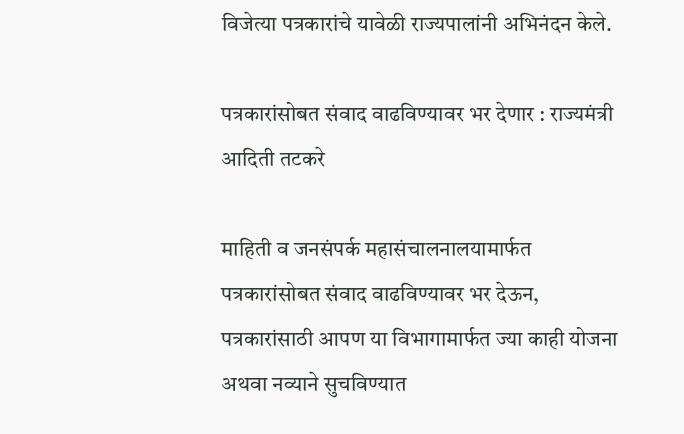विजेत्या पत्रकारांचे यावेळी राज्यपालांनी अभिनंदन केले.

पत्रकारांसोबत संवाद वाढविण्यावर भर देणार : राज्यमंत्री आदिती तटकरे

माहिती व जनसंपर्क महासंचालनालयामार्फत पत्रकारांसोबत संवाद वाढविण्यावर भर देऊन, पत्रकारांसाठी आपण या विभागामार्फत ज्या काही योजना अथवा नव्याने सुचविण्यात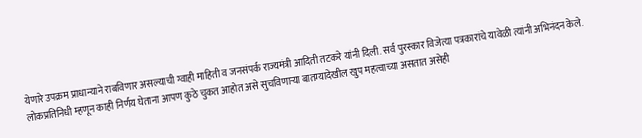येणारे उपक्रम प्राधान्याने राबविणार असल्याची ग्वाही माहिती व जनसंपर्क राज्यमंत्री आदिती तटकरे यांनी दिली. सर्व पुरस्कार विजेत्या पत्रकारांचे यावेळी त्यांनी अभिनंदन केले. लोकप्रतिनिधी म्हणून काही निर्णय घेताना आपण कुठे चुकत आहोत असे सुचविणाऱ्या बातम्यादेखील खुप महत्वाच्या असतात असेही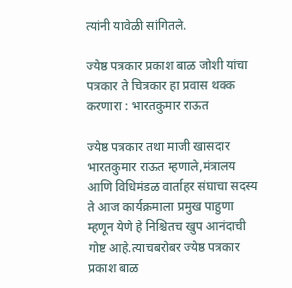त्यांनी यावेळी सांगितले.

ज्येष्ठ पत्रकार प्रकाश बाळ जोशी यांचा पत्रकार ते चित्रकार हा प्रवास थक्क करणारा : भारतकुमार राऊत

ज्येष्ठ पत्रकार तथा माजी खासदार भारतकुमार राऊत म्हणाले,मंत्रालय आणि विधिमंडळ वार्ताहर संघाचा सदस्य ते आज कार्यक्रमाला प्रमुख पाहुणा म्हणून येणे हे निश्चितच खुप आनंदाची गोष्ट आहे.त्याचबरोबर ज्येष्ठ पत्रकार प्रकाश बाळ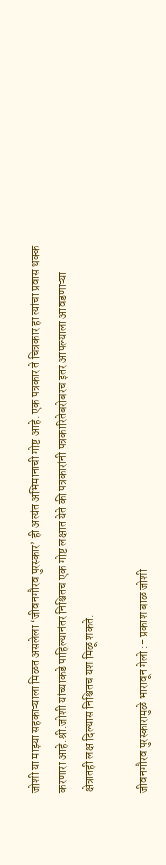जोशी या माझ्या सहकाऱ्याला मिळत असलेला ‘जीवनगौरव पुरस्कार’ ही अत्यंत अभिमानाची गोष्ट आहे. एक पत्रकार ते चित्रकार हा त्यांचा प्रवास थक्क करणारा आहे.श्री.जोशी यांच्याकडे पाहिल्यानंतर निश्चितच एक गोष्ट लक्षात येते की पत्रकारांनी पत्रकारितेबरोबरच इतर आपल्याला आवडणाऱ्या क्षेत्रातही लक्ष दिल्यास निश्चितच यश मिळू शकते.

जीवनगौरव पुरस्कारामुळे भारावून गेलो :- प्रकाश बाळ जोशी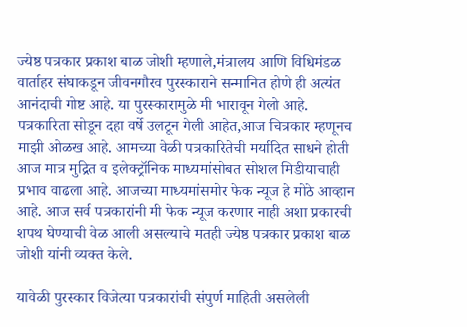ज्येष्ठ पत्रकार प्रकाश बाळ जोशी म्हणाले,मंत्रालय आणि विधिमंडळ वार्ताहर संघाकडून जीवनगौरव पुरस्काराने सन्मानित होणे ही अत्यंत आनंदाची गोष्ट आहे. या पुरस्कारामुळे मी भारावून गेलो आहे. पत्रकारिता सोडून दहा वर्षे उलटून गेली आहेत,आज चित्रकार म्हणूनच माझी ओळख आहे. आमच्या वेळी पत्रकारितेची मर्यादित साधने होती आज मात्र मुद्रित व इलेक्ट्रॉनिक माध्यमांसोबत सोशल मिडीयाचाही प्रभाव वाढला आहे. आजच्या माध्यमांसमोर फेक न्यूज हे मोठे आव्हान आहे. आज सर्व पत्रकारांनी मी फेक न्यूज करणार नाही अशा प्रकारची शपथ घेण्याची वेळ आली असल्याचे मतही ज्येष्ठ पत्रकार प्रकाश बाळ जोशी यांनी व्यक्त केले.

यावेळी पुरस्कार विजेत्या पत्रकारांची संपुर्ण माहिती असलेली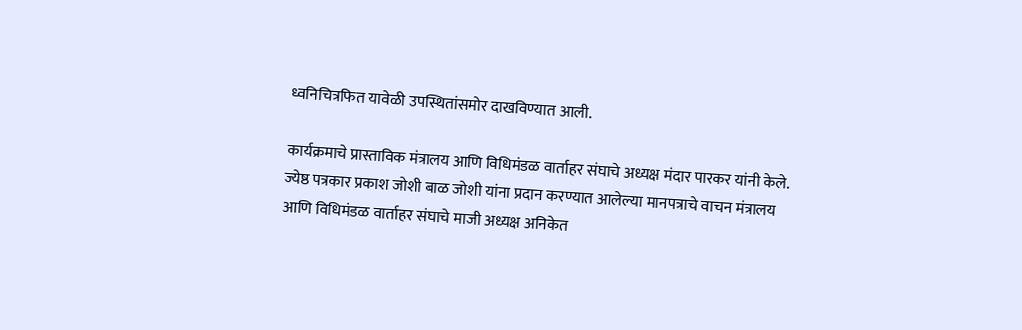ध्वनिचित्रफित यावेळी उपस्थितांसमोर दाखविण्यात आली.

कार्यक्रमाचे प्रास्ताविक मंत्रालय आणि विधिमंडळ वार्ताहर संघाचे अध्यक्ष मंदार पारकर यांनी केले. ज्येष्ठ पत्रकार प्रकाश जोशी बाळ जोशी यांना प्रदान करण्यात आलेल्या मानपत्राचे वाचन मंत्रालय आणि विधिमंडळ वार्ताहर संघाचे माजी अध्यक्ष अनिकेत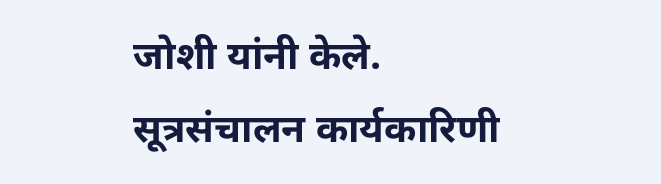जोशी यांनी केले. सूत्रसंचालन कार्यकारिणी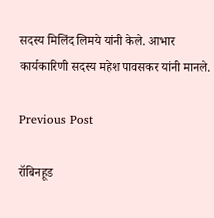सदस्य मिलिंद लिमये यांनी केले. आभार कार्यकारिणी सदस्य महेश पावसकर यांनी मानले.

Previous Post

रॉबिनहूड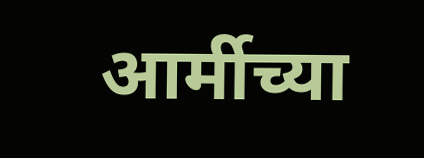आर्मीच्या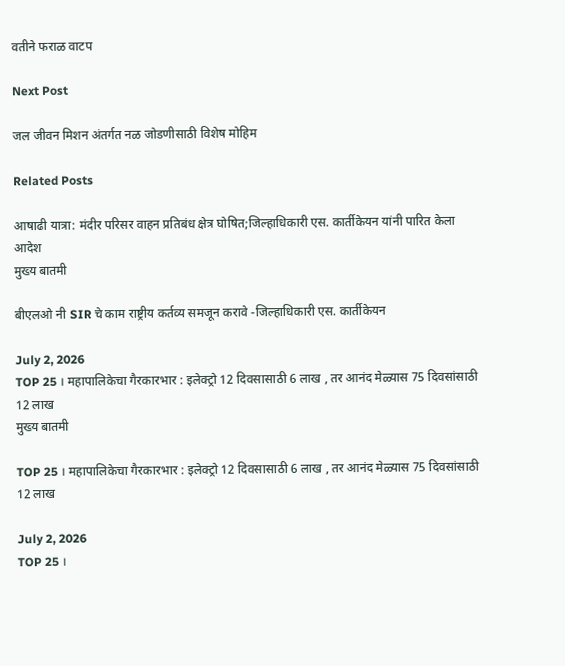वतीने फराळ वाटप

Next Post

जल जीवन मिशन अंतर्गत नळ जोडणीसाठी विशेष मोहिम

Related Posts

आषाढी यात्रा: मंदीर परिसर वाहन प्रतिबंध क्षेत्र घोषित;जिल्हाधिकारी एस. कार्तीकेयन यांनी पारित केला आदेश
मुख्य बातमी

बीएलओ नी SIR चे काम राष्ट्रीय कर्तव्य समजून करावे -जिल्हाधिकारी एस. कार्तीकेयन

July 2, 2026
TOP 25 । महापालिकेचा गैरकारभार : इलेक्ट्रो 12 दिवसासाठी 6 लाख , तर आनंद मेळ्यास 75 दिवसांसाठी 12 लाख
मुख्य बातमी

TOP 25 । महापालिकेचा गैरकारभार : इलेक्ट्रो 12 दिवसासाठी 6 लाख , तर आनंद मेळ्यास 75 दिवसांसाठी 12 लाख

July 2, 2026
TOP 25 ।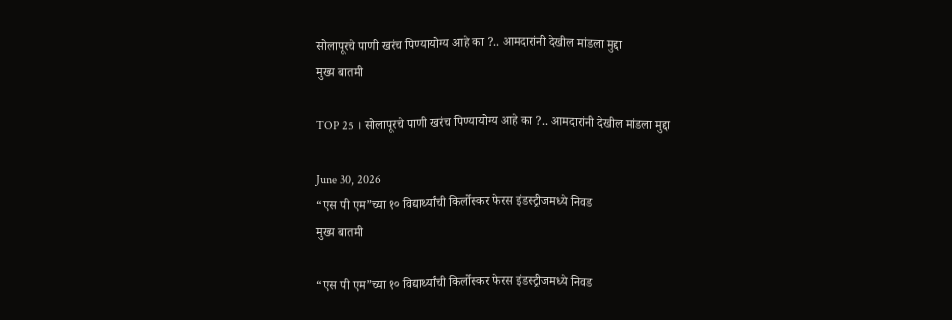सोलापूरचे पाणी खरंच पिण्यायोग्य आहे का ?.. आमदारांनी देखील मांडला मुद्दा
मुख्य बातमी

TOP 25 । सोलापूरचे पाणी खरंच पिण्यायोग्य आहे का ?.. आमदारांनी देखील मांडला मुद्दा

June 30, 2026
“एस पी एम”च्या १० विद्यार्थ्यांची किर्लोस्कर फेरस इंडस्ट्रीजमध्ये निवड
मुख्य बातमी

“एस पी एम”च्या १० विद्यार्थ्यांची किर्लोस्कर फेरस इंडस्ट्रीजमध्ये निवड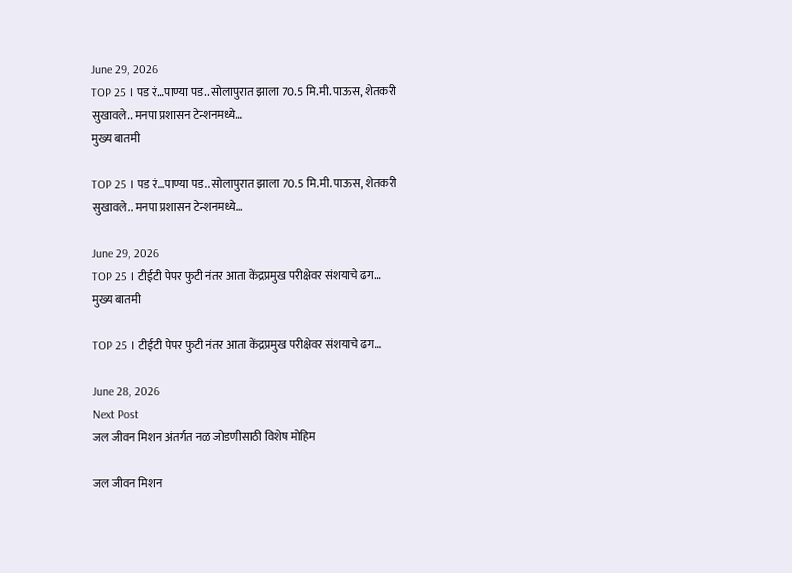June 29, 2026
TOP 25 । पड रं…पाण्या पड.. सोलापुरात झाला 70.5 मि.मी. पाऊस, शेतकरी सुखावले.. मनपा प्रशासन टेन्शनमध्ये…
मुख्य बातमी

TOP 25 । पड रं…पाण्या पड.. सोलापुरात झाला 70.5 मि.मी. पाऊस, शेतकरी सुखावले.. मनपा प्रशासन टेन्शनमध्ये…

June 29, 2026
TOP 25 । टीईटी पेपर फुटी नंतर आता केंद्रप्रमुख परीक्षेवर संशयाचे ढग…
मुख्य बातमी

TOP 25 । टीईटी पेपर फुटी नंतर आता केंद्रप्रमुख परीक्षेवर संशयाचे ढग…

June 28, 2026
Next Post
जल जीवन मिशन अंतर्गत नळ जोडणीसाठी विशेष मोहिम

जल जीवन मिशन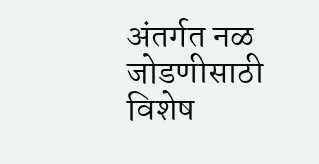अंतर्गत नळ जोडणीसाठी विशेष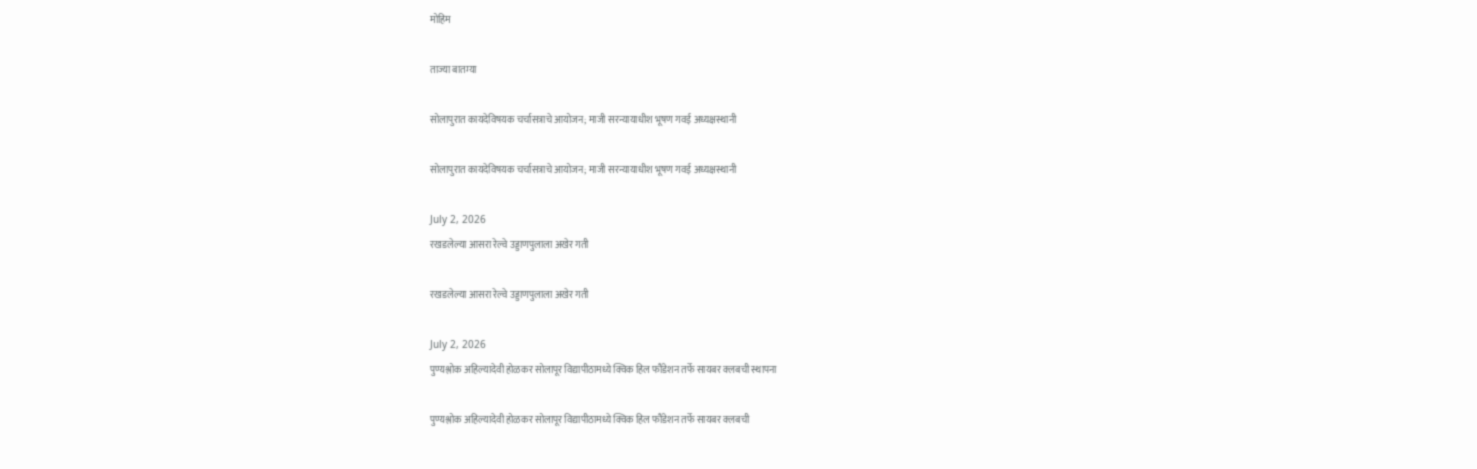मोहिम

ताज्या बातम्या

सोलापुरात कायदेविषयक चर्चासत्राचे आयोजन; माजी सरन्यायाधीश भूषण गवई अध्यक्षस्थानी

सोलापुरात कायदेविषयक चर्चासत्राचे आयोजन; माजी सरन्यायाधीश भूषण गवई अध्यक्षस्थानी

July 2, 2026
रखडलेल्या आसरा रेल्वे उड्डाणपुलाला अखेर गती

रखडलेल्या आसरा रेल्वे उड्डाणपुलाला अखेर गती

July 2, 2026
पुण्यश्लोक अहिल्यादेवी होळकर सोलापूर विद्यापीठामध्ये क्विक हिल फौंडेशन तर्फे सायबर क्लबची स्थापना

पुण्यश्लोक अहिल्यादेवी होळकर सोलापूर विद्यापीठामध्ये क्विक हिल फौंडेशन तर्फे सायबर क्लबची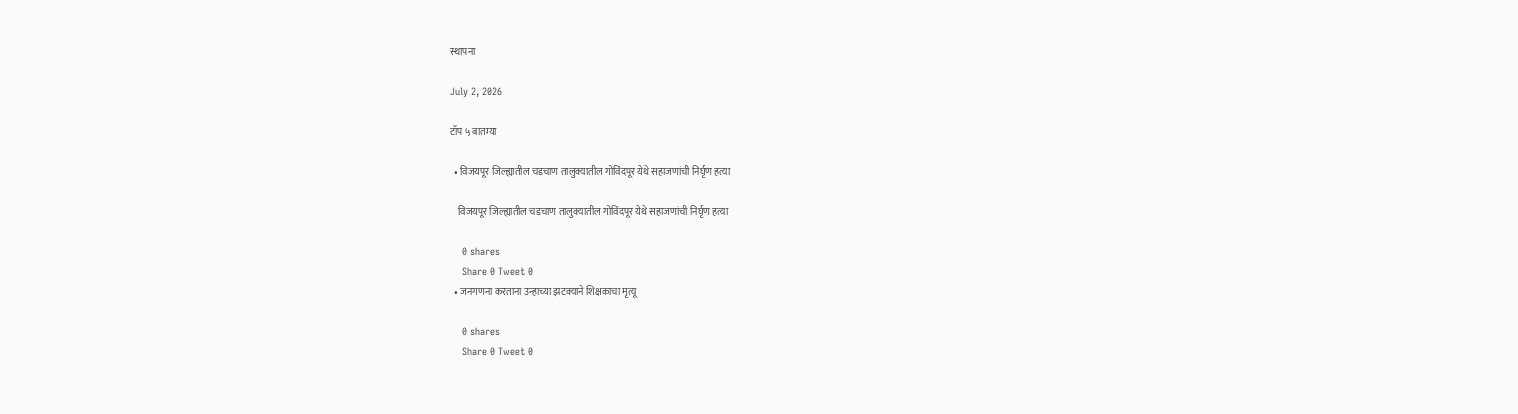स्थापना

July 2, 2026

टॉप ५ बातम्या

  • विजयपूर जिल्ह्यातील चडचाण तालुक्यातील गोविंदपूर येथे सहाजणांची निर्घृण हत्या

    विजयपूर जिल्ह्यातील चडचाण तालुक्यातील गोविंदपूर येथे सहाजणांची निर्घृण हत्या

    0 shares
    Share 0 Tweet 0
  • जनगणना करताना उन्हाच्या झटक्याने शिक्षकाचा मृत्यू

    0 shares
    Share 0 Tweet 0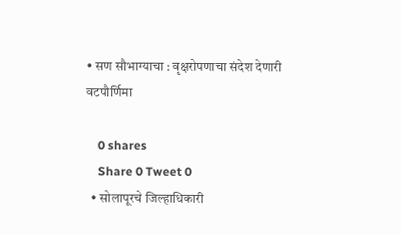• सण सौभाग्याचा : वृक्षरोपणाचा संदेश देणारी वटपौर्णिमा

    0 shares
    Share 0 Tweet 0
  • सोलापूरचे जिल्हाधिकारी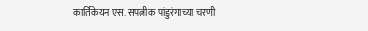कार्तिकेयन एस. सपत्नीक पांडुरंगाच्या चरणी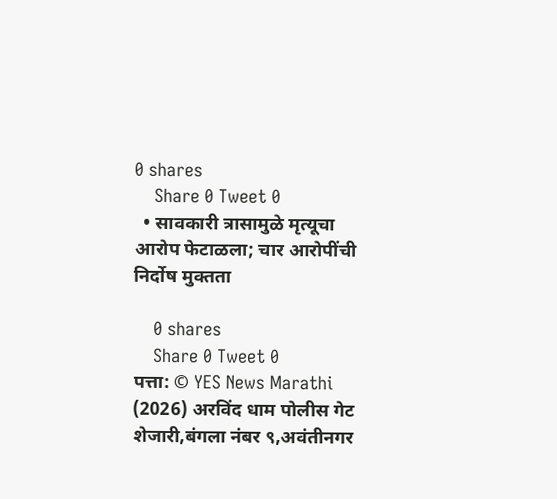0 shares
    Share 0 Tweet 0
  • सावकारी त्रासामुळे मृत्यूचा आरोप फेटाळला; चार आरोपींची निर्दोष मुक्तता

    0 shares
    Share 0 Tweet 0
पत्ता: © YES News Marathi (2026) अरविंद धाम पोलीस गेट शेजारी,बंगला नंबर ९,अवंतीनगर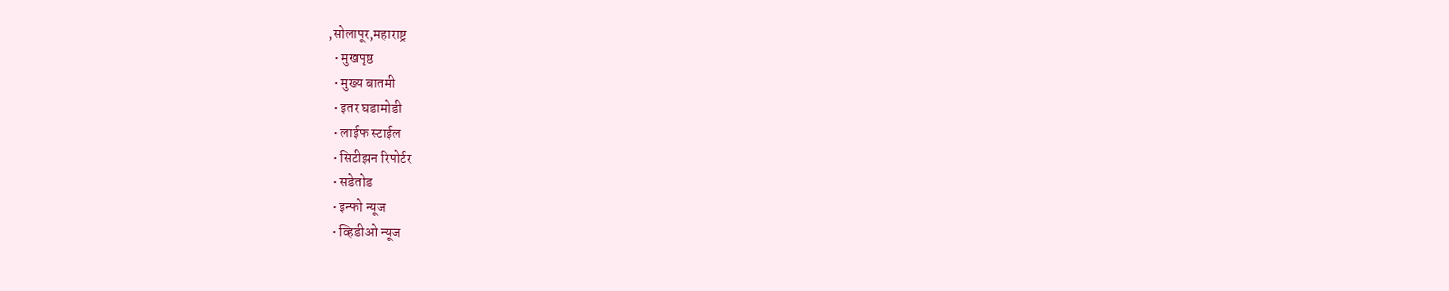,सोलापूर,महाराष्ट्र
  • मुखपृष्ठ
  • मुख्य बातमी
  • इतर घडामोडी
  • लाईफ स्टाईल
  • सिटीझन रिपोर्टर
  • सडेतोड
  • इन्फो न्यूज
  • व्हिडीओ न्यूज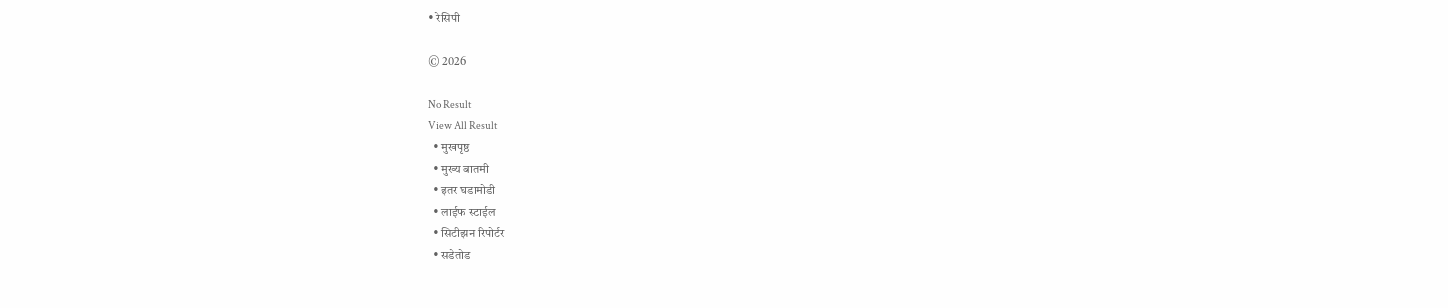• रेसिपी

© 2026

No Result
View All Result
  • मुखपृष्ठ
  • मुख्य बातमी
  • इतर घडामोडी
  • लाईफ स्टाईल
  • सिटीझन रिपोर्टर
  • सडेतोड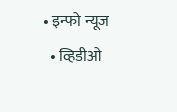• इन्फो न्यूज
  • व्हिडीओ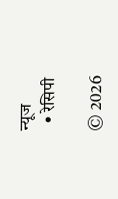न्यूज
  • रेसिपी

© 2026